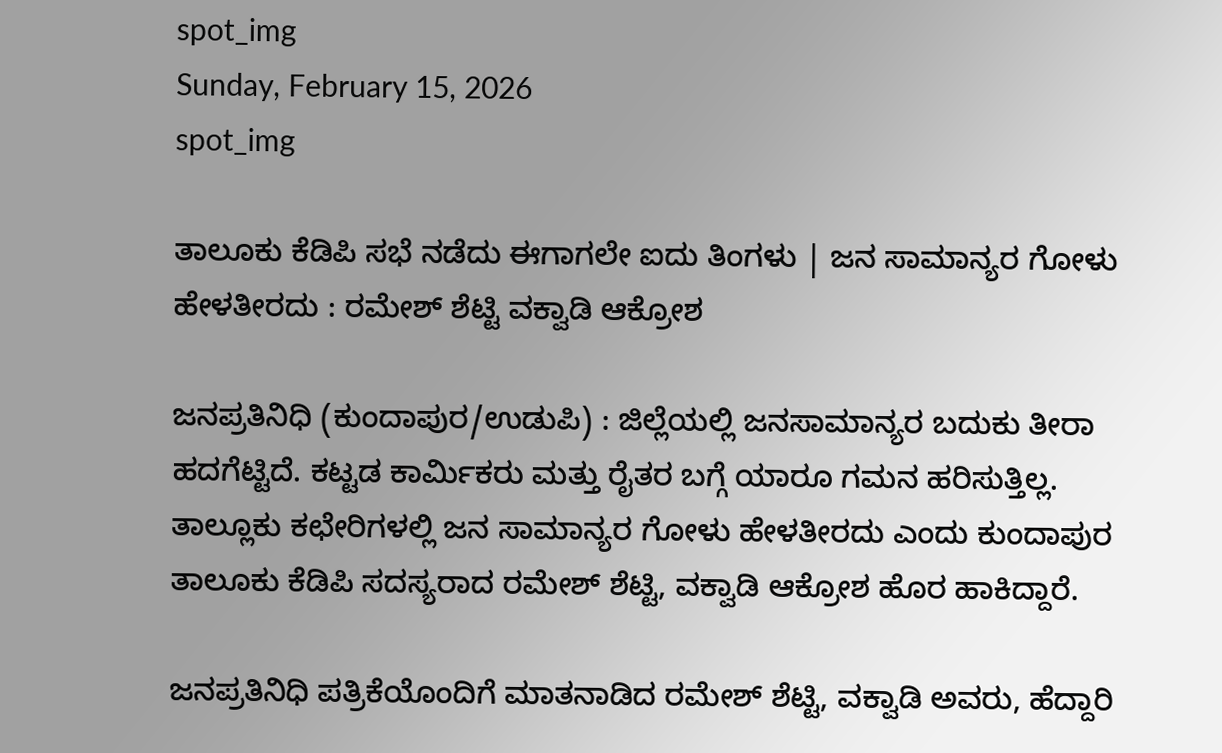spot_img
Sunday, February 15, 2026
spot_img

ತಾಲೂಕು ಕೆಡಿಪಿ ಸಭೆ ನಡೆದು ಈಗಾಗಲೇ ಐದು ತಿಂಗಳು | ಜನ ಸಾಮಾನ್ಯರ ಗೋಳು ಹೇಳತೀರದು : ರಮೇಶ್‌ ಶೆಟ್ಟಿ ವಕ್ವಾಡಿ ಆಕ್ರೋಶ

ಜನಪ್ರತಿನಿಧಿ (ಕುಂದಾಪುರ/ಉಡುಪಿ) : ಜಿಲ್ಲೆಯಲ್ಲಿ ಜನಸಾಮಾನ್ಯರ ಬದುಕು ತೀರಾ ಹದಗೆಟ್ಟಿದೆ. ಕಟ್ಟಡ ಕಾರ್ಮಿಕರು ಮತ್ತು ರೈತರ ಬಗ್ಗೆ ಯಾರೂ ಗಮನ ಹರಿಸುತ್ತಿಲ್ಲ.  ತಾಲ್ಲೂಕು ಕಛೇರಿಗಳಲ್ಲಿ ಜನ ಸಾಮಾನ್ಯರ ಗೋಳು ಹೇಳತೀರದು ಎಂದು ಕುಂದಾಪುರ ತಾಲೂಕು ಕೆಡಿಪಿ ಸದಸ್ಯರಾದ ರಮೇಶ್‌ ಶೆಟ್ಟಿ, ವಕ್ವಾಡಿ ಆಕ್ರೋಶ ಹೊರ ಹಾಕಿದ್ದಾರೆ.

ಜನಪ್ರತಿನಿಧಿ ಪತ್ರಿಕೆಯೊಂದಿಗೆ ಮಾತನಾಡಿದ ರಮೇಶ್‌ ಶೆಟ್ಟಿ, ವಕ್ವಾಡಿ ಅವರು, ಹೆದ್ದಾರಿ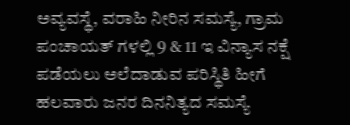ಅವ್ಯವಸ್ಥೆ, ವರಾಹಿ ನೀರಿನ ಸಮಸ್ಯೆ, ಗ್ರಾಮ ಪಂಚಾಯತ್ ಗಳಲ್ಲಿ 9 & 11 ಇ ವಿನ್ಯಾಸ ನಕ್ಷೆ ಪಡೆಯಲು ಅಲೆದಾಡುವ ಪರಿಸ್ಥಿತಿ ಹೀಗೆ ಹಲವಾರು ಜನರ ದಿನನಿತ್ಯದ ಸಮಸ್ಯೆ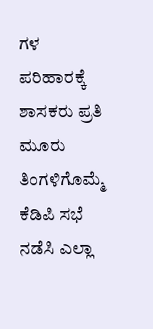ಗಳ ಪರಿಹಾರಕ್ಕೆ ಶಾಸಕರು ಪ್ರತಿ ಮೂರು ತಿಂಗಳಿಗೊಮ್ಮೆ ಕೆಡಿಪಿ ಸಭೆ ನಡೆಸಿ ಎಲ್ಲಾ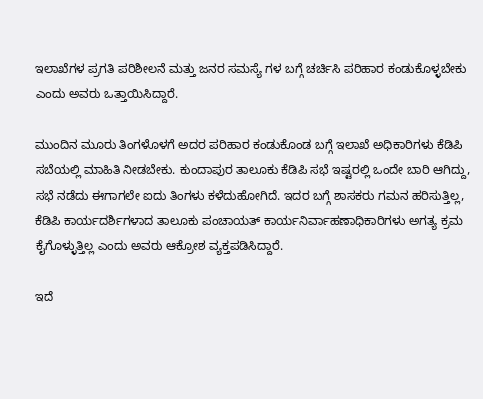ಇಲಾಖೆಗಳ ಪ್ರಗತಿ ಪರಿಶೀಲನೆ ಮತ್ತು ಜನರ ಸಮಸ್ಯೆ ಗಳ ಬಗ್ಗೆ ಚರ್ಚಿಸಿ ಪರಿಹಾರ ಕಂಡುಕೊಳ್ಳಬೇಕು ಎಂದು ಅವರು ಒತ್ತಾಯಿಸಿದ್ದಾರೆ.

ಮುಂದಿನ ಮೂರು ತಿಂಗಳೊಳಗೆ ಅದರ ಪರಿಹಾರ ಕಂಡುಕೊಂಡ ಬಗ್ಗೆ ಇಲಾಖೆ ಅಧಿಕಾರಿಗಳು ಕೆಡಿಪಿ ಸಬೆಯಲ್ಲಿ ಮಾಹಿತಿ ನೀಡಬೇಕು. ಕುಂದಾಪುರ ತಾಲೂಕು ಕೆಡಿಪಿ ಸಭೆ ಇಷ್ಟರಲ್ಲಿ ಒಂದೇ ಬಾರಿ ಆಗಿದ್ದು, ಸಭೆ ನಡೆದು ಈಗಾಗಲೇ ಐದು ತಿಂಗಳು ಕಳೆದುಹೋಗಿದೆ. ಇದರ ಬಗ್ಗೆ ಶಾಸಕರು ಗಮನ ಹರಿಸುತ್ತಿಲ್ಲ, ಕೆಡಿಪಿ ಕಾರ್ಯದರ್ಶಿಗಳಾದ ತಾಲೂಕು ಪಂಚಾಯತ್ ಕಾರ್ಯನಿರ್ವಾಹಣಾಧಿಕಾರಿಗಳು ಅಗತ್ಯ ಕ್ರಮ ಕೈಗೊಳ್ಳುತ್ತಿಲ್ಲ ಎಂದು ಅವರು ಆಕ್ರೋಶ ವ್ಯಕ್ತಪಡಿಸಿದ್ದಾರೆ.

ಇದೆ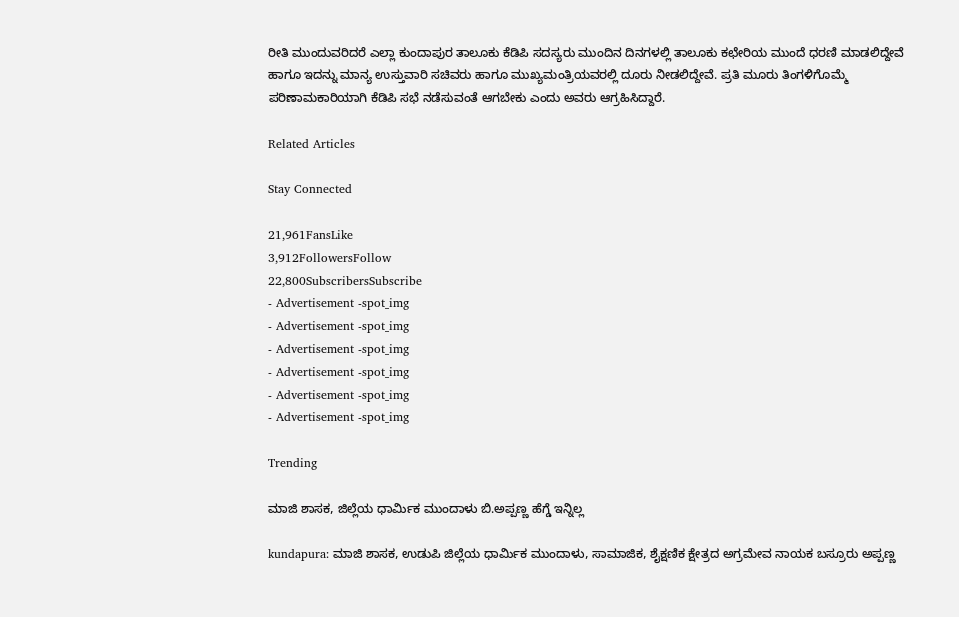ರೀತಿ ಮುಂದುವರಿದರೆ ಎಲ್ಲಾ ಕುಂದಾಪುರ ತಾಲೂಕು ಕೆಡಿಪಿ ಸದಸ್ಯರು ಮುಂದಿನ ದಿನಗಳಲ್ಲಿ ತಾಲೂಕು ಕಛೇರಿಯ ಮುಂದೆ ಧರಣಿ ಮಾಡಲಿದ್ದೇವೆ ಹಾಗೂ ಇದನ್ನು ಮಾನ್ಯ ಉಸ್ತುವಾರಿ ಸಚಿವರು ಹಾಗೂ ಮುಖ್ಯಮಂತ್ರಿಯವರಲ್ಲಿ ದೂರು ನೀಡಲಿದ್ದೇವೆ. ಪ್ರತಿ ಮೂರು ತಿಂಗಳಿಗೊಮ್ಮೆ ಪರಿಣಾಮಕಾರಿಯಾಗಿ ಕೆಡಿಪಿ ಸಭೆ ನಡೆಸುವಂತೆ ಆಗಬೇಕು ಎಂದು ಅವರು ಆಗ್ರಹಿಸಿದ್ದಾರೆ.

Related Articles

Stay Connected

21,961FansLike
3,912FollowersFollow
22,800SubscribersSubscribe
- Advertisement -spot_img
- Advertisement -spot_img
- Advertisement -spot_img
- Advertisement -spot_img
- Advertisement -spot_img
- Advertisement -spot_img

Trending

ಮಾಜಿ ಶಾಸಕ, ಜಿಲ್ಲೆಯ ಧಾರ್ಮಿಕ ಮುಂದಾಳು ಬಿ.ಅಪ್ಪಣ್ಣ ಹೆಗ್ಡೆ ಇನ್ನಿಲ್ಲ

kundapura: ಮಾಜಿ ಶಾಸಕ, ಉಡುಪಿ ಜಿಲ್ಲೆಯ ಧಾರ್ಮಿಕ ಮುಂದಾಳು, ಸಾಮಾಜಿಕ, ಶೈಕ್ಷಣಿಕ ಕ್ಷೇತ್ರದ ಅಗ್ರಮೇವ ನಾಯಕ ಬಸ್ರೂರು ಅಪ್ಪಣ್ಣ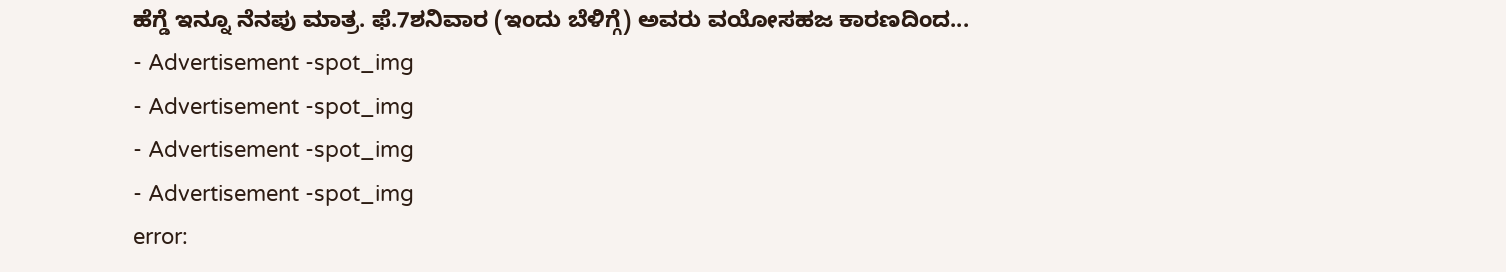ಹೆಗ್ಡೆ ಇನ್ನೂ ನೆನಪು ಮಾತ್ರ. ಫೆ.7ಶನಿವಾರ (ಇಂದು ಬೆಳಿಗ್ಗೆ) ಅವರು ವಯೋಸಹಜ ಕಾರಣದಿಂದ...
- Advertisement -spot_img
- Advertisement -spot_img
- Advertisement -spot_img
- Advertisement -spot_img
error: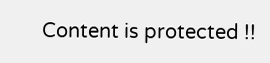Content is protected !!